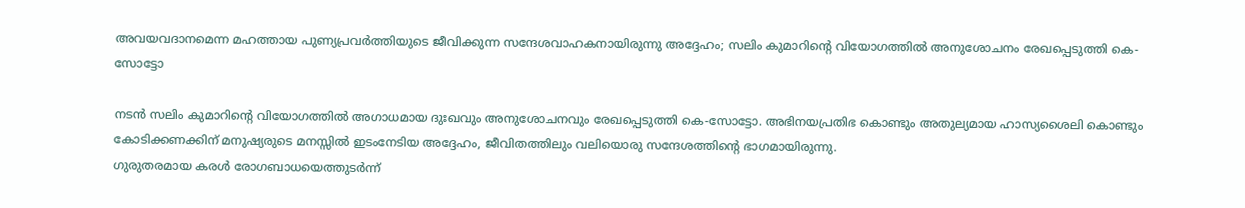അവയവദാനമെന്ന മഹത്തായ പുണ്യപ്രവർത്തിയുടെ ജീവിക്കുന്ന സന്ദേശവാഹകനായിരുന്നു അദ്ദേഹം; സലിം കുമാറിന്റെ വിയോഗത്തിൽ അനുശോചനം രേഖപ്പെടുത്തി കെ-സോട്ടോ

നടൻ സലിം കുമാറിന്റെ വിയോഗത്തിൽ അഗാധമായ ദുഃഖവും അനുശോചനവും രേഖപ്പെടുത്തി കെ-സോട്ടോ. അഭിനയപ്രതിഭ കൊണ്ടും അതുല്യമായ ഹാസ്യശൈലി കൊണ്ടും കോടിക്കണക്കിന് മനുഷ്യരുടെ മനസ്സിൽ ഇടംനേടിയ അദ്ദേഹം, ജീവിതത്തിലും വലിയൊരു സന്ദേശത്തിന്റെ ഭാഗമായിരുന്നു.
ഗുരുതരമായ കരൾ രോഗബാധയെത്തുടർന്ന്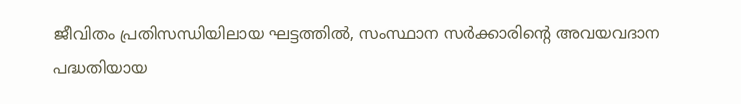ജീവിതം പ്രതിസന്ധിയിലായ ഘട്ടത്തിൽ, സംസ്ഥാന സർക്കാരിന്റെ അവയവദാന പദ്ധതിയായ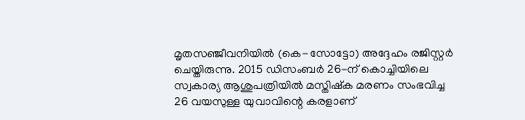മൃതസഞ്ജീവനിയിൽ (കെ-സോട്ടോ) അദ്ദേഹം രജിസ്റ്റർ ചെയ്തിരുന്നു. 2015 ഡിസംബർ 26-ന് കൊച്ചിയിലെ സ്വകാര്യ ആശുപത്രിയിൽ മസ്തിഷ്ക മരണം സംഭവിച്ച 26 വയസുള്ള യുവാവിന്റെ കരളാണ്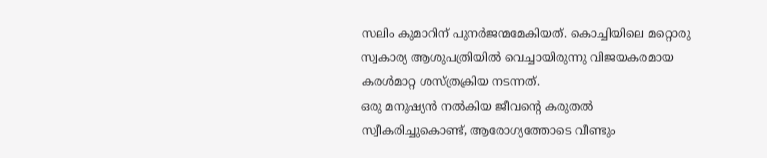സലിം കുമാറിന് പുനർജന്മമേകിയത്. കൊച്ചിയിലെ മറ്റൊരു സ്വകാര്യ ആശുപത്രിയിൽ വെച്ചായിരുന്നു വിജയകരമായ കരൾമാറ്റ ശസ്ത്രക്രിയ നടന്നത്.
ഒരു മനുഷ്യൻ നൽകിയ ജീവന്റെ കരുതൽ സ്വീകരിച്ചുകൊണ്ട്, ആരോഗ്യത്തോടെ വീണ്ടും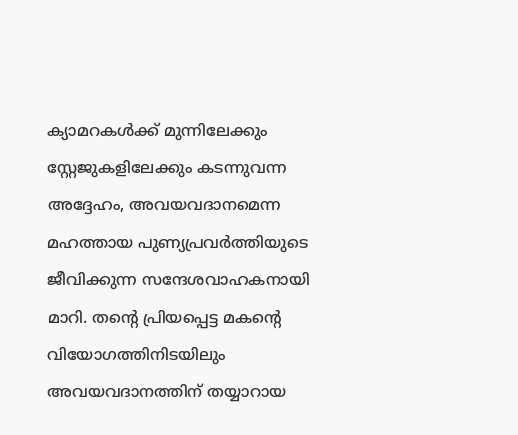ക്യാമറകൾക്ക് മുന്നിലേക്കും സ്റ്റേജുകളിലേക്കും കടന്നുവന്ന അദ്ദേഹം, അവയവദാനമെന്ന മഹത്തായ പുണ്യപ്രവർത്തിയുടെ ജീവിക്കുന്ന സന്ദേശവാഹകനായി മാറി. തന്റെ പ്രിയപ്പെട്ട മകന്റെ വിയോഗത്തിനിടയിലും അവയവദാനത്തിന് തയ്യാറായ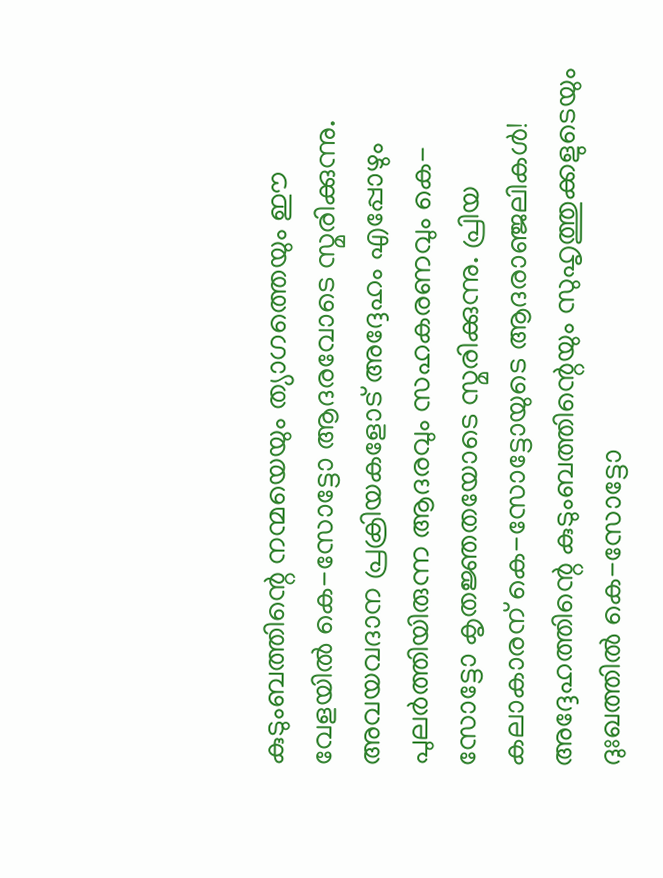കുടുംബത്തിന്റെ നന്മയെയും ത്യാഗത്തെയും ഈ വേളയിൽ കെ-സോട്ടോ ആദരവോടെ സ്മരിക്കുന്നു.
അവയവദാന പ്രക്രിയകളോട് അദ്ദേഹം എപ്പോഴും പുലർത്തിയിരുന്ന ആദരവും സഹകരണവും കെ-സോട്ടോ കൃതജ്ഞതയോടെ സ്മരിക്കുന്നു. പ്രിയ കലാകാരന് കെ-സോട്ടോയുടെ ആദരാഞ്ജലികൾ! അദ്ദേഹത്തിന്റെ കുടുംബത്തിന്റെയും സുഹൃത്തുക്കളുടെയും ദുഃഖത്തിൽ കെ-സോട്ടോ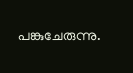പങ്കുചേരുന്നു.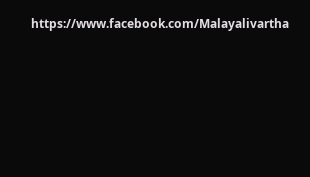https://www.facebook.com/Malayalivartha